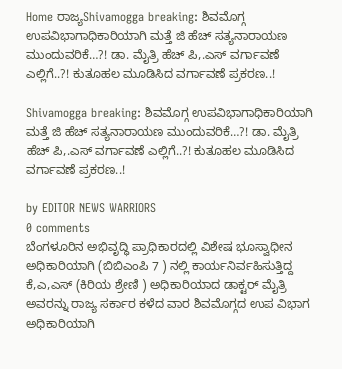Home ರಾಜ್ಯShivamogga breaking: ಶಿವಮೊಗ್ಗ ಉಪವಿಭಾಗಾಧಿಕಾರಿಯಾಗಿ ಮತ್ತೆ ಜಿ ಹೆಚ್ ಸತ್ಯನಾರಾಯಣ ಮುಂದುವರಿಕೆ…?! ಡಾ. ಮೈತ್ರಿ ಹೆಚ್ ಪಿ,.ಎಸ್ ವರ್ಗಾವಣೆ ಎಲ್ಲಿಗೆ..?! ಕುತೂಹಲ ಮೂಡಿಸಿದ ವರ್ಗಾವಣೆ ಪ್ರಕರಣ..!

Shivamogga breaking: ಶಿವಮೊಗ್ಗ ಉಪವಿಭಾಗಾಧಿಕಾರಿಯಾಗಿ ಮತ್ತೆ ಜಿ ಹೆಚ್ ಸತ್ಯನಾರಾಯಣ ಮುಂದುವರಿಕೆ…?! ಡಾ. ಮೈತ್ರಿ ಹೆಚ್ ಪಿ,.ಎಸ್ ವರ್ಗಾವಣೆ ಎಲ್ಲಿಗೆ..?! ಕುತೂಹಲ ಮೂಡಿಸಿದ ವರ್ಗಾವಣೆ ಪ್ರಕರಣ..!

by EDITOR NEWS WARRIORS
0 comments
ಬೆಂಗಳೂರಿನ ಅಭಿವೃದ್ಧಿ ಪ್ರಾಧಿಕಾರದಲ್ಲಿ ವಿಶೇಷ ಭೂಸ್ವಾಧೀನ ಅಧಿಕಾರಿಯಾಗಿ (ಬಿಬಿಎಂಪಿ 7 ) ನಲ್ಲಿ ಕಾರ್ಯನಿರ್ವಹಿಸುತ್ತಿದ್ದ ಕೆ,ಎ,ಎಸ್ (ಕಿರಿಯ ಶ್ರೇಣಿ ) ಅಧಿಕಾರಿಯಾದ ಡಾಕ್ಟರ್ ಮೈತ್ರಿ ಅವರನ್ನು ರಾಜ್ಯ ಸರ್ಕಾರ ಕಳೆದ ವಾರ ಶಿವಮೊಗ್ಗದ ಉಪ ವಿಭಾಗ ಅಧಿಕಾರಿಯಾಗಿ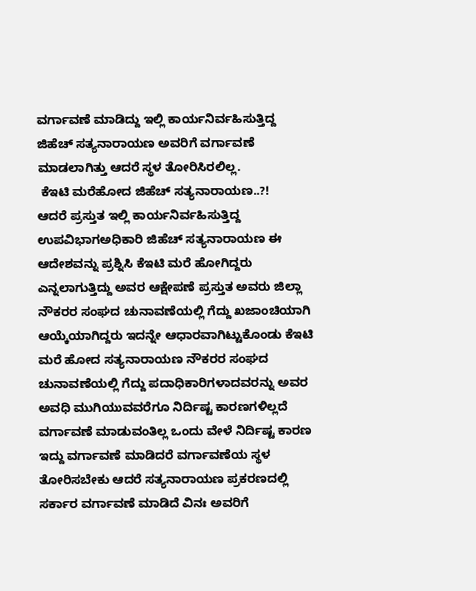ವರ್ಗಾವಣೆ ಮಾಡಿದ್ದು ಇಲ್ಲಿ ಕಾರ್ಯನಿರ್ವಹಿಸುತ್ತಿದ್ದ ಜಿಹೆಚ್ ಸತ್ಯನಾರಾಯಣ ಅವರಿಗೆ ವರ್ಗಾವಣೆ ಮಾಡಲಾಗಿತ್ತು ಆದರೆ ಸ್ಥಳ ತೋರಿಸಿರಲಿಲ್ಲ.
 ಕೆಇಟಿ ಮರೆಹೋದ ಜಿಹೆಚ್ ಸತ್ಯನಾರಾಯಣ..?!
ಆದರೆ ಪ್ರಸ್ತುತ ಇಲ್ಲಿ ಕಾರ್ಯನಿರ್ವಹಿಸುತ್ತಿದ್ದ ಉಪವಿಭಾಗಅಧಿಕಾರಿ ಜಿಹೆಚ್ ಸತ್ಯನಾರಾಯಣ ಈ ಆದೇಶವನ್ನು ಪ್ರಶ್ನಿಸಿ ಕೆಇಟಿ ಮರೆ ಹೋಗಿದ್ದರು ಎನ್ನಲಾಗುತ್ತಿದ್ದು ಅವರ ಆಕ್ಷೇಪಣೆ ಪ್ರಸ್ತುತ ಅವರು ಜಿಲ್ಲಾ ನೌಕರರ ಸಂಘದ ಚುನಾವಣೆಯಲ್ಲಿ ಗೆದ್ದು ಖಜಾಂಚಿಯಾಗಿ ಆಯ್ಕೆಯಾಗಿದ್ದರು ಇದನ್ನೇ ಆಧಾರವಾಗಿಟ್ಟುಕೊಂಡು ಕೆಇಟಿ ಮರೆ ಹೋದ ಸತ್ಯನಾರಾಯಣ ನೌಕರರ ಸಂಘದ ಚುನಾವಣೆಯಲ್ಲಿ ಗೆದ್ದು ಪದಾಧಿಕಾರಿಗಳಾದವರನ್ನು ಅವರ ಅವಧಿ ಮುಗಿಯುವವರೆಗೂ ನಿರ್ದಿಷ್ಟ ಕಾರಣಗಳಿಲ್ಲದೆ ವರ್ಗಾವಣೆ ಮಾಡುವಂತಿಲ್ಲ ಒಂದು ವೇಳೆ ನಿರ್ದಿಷ್ಟ ಕಾರಣ ಇದ್ದು ವರ್ಗಾವಣೆ ಮಾಡಿದರೆ ವರ್ಗಾವಣೆಯ ಸ್ಥಳ ತೋರಿಸಬೇಕು ಆದರೆ ಸತ್ಯನಾರಾಯಣ ಪ್ರಕರಣದಲ್ಲಿ ಸರ್ಕಾರ ವರ್ಗಾವಣೆ ಮಾಡಿದೆ ವಿನಃ ಅವರಿಗೆ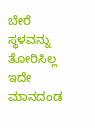ಬೇರೆ ಸ್ಥಳವನ್ನು ತೋರಿಸಿಲ್ಲ ಇದೇ ಮಾನದಂಡ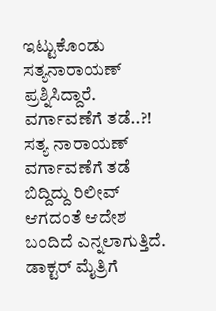ಇಟ್ಟುಕೊಂಡು ಸತ್ಯನಾರಾಯಣ್ ಪ್ರಶ್ನಿಸಿದ್ದಾರೆ.
ವರ್ಗಾವಣೆಗೆ ತಡೆ..?!
ಸತ್ಯ ನಾರಾಯಣ್ ವರ್ಗಾವಣೆಗೆ ತಡೆ ಬಿದ್ದಿದ್ದು ರಿಲೀವ್ ಆಗದಂತೆ ಆದೇಶ ಬಂದಿದೆ ಎನ್ನಲಾಗುತ್ತಿದೆ.
ಡಾಕ್ಟರ್ ಮೈತ್ರಿಗೆ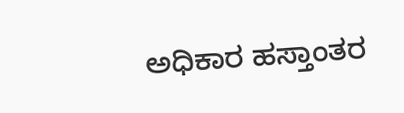ಅಧಿಕಾರ ಹಸ್ತಾಂತರ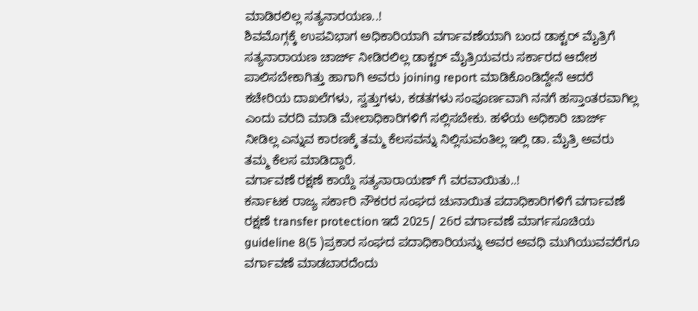ಮಾಡಿರಲಿಲ್ಲ ಸತ್ಯನಾರಯಣ..!
ಶಿವಮೊಗ್ಗಕ್ಕೆ ಉಪವಿಭಾಗ ಅಧಿಕಾರಿಯಾಗಿ ವರ್ಗಾವಣೆಯಾಗಿ ಬಂದ ಡಾಕ್ಟರ್ ಮೈತ್ರಿಗೆ ಸತ್ಯನಾರಾಯಣ ಚಾರ್ಜ್ ನೀಡಿರಲಿಲ್ಲ ಡಾಕ್ಟರ್ ಮೈತ್ರಿಯವರು ಸರ್ಕಾರದ ಆದೇಶ ಪಾಲಿಸಬೇಕಾಗಿತ್ತು ಹಾಗಾಗಿ ಅವರು joining report ಮಾಡಿಕೊಂಡಿದ್ದೇನೆ ಆದರೆ ಕಚೇರಿಯ ದಾಖಲೆಗಳು, ಸ್ವತ್ತುಗಳು, ಕಡತಗಳು ಸಂಪೂರ್ಣವಾಗಿ ನನಗೆ ಹಸ್ತಾಂತರವಾಗಿಲ್ಲ ಎಂದು ವರದಿ ಮಾಡಿ ಮೇಲಾಧಿಕಾರಿಗಳಿಗೆ ಸಲ್ಲಿಸಬೇಕು. ಹಳೆಯ ಅಧಿಕಾರಿ ಚಾರ್ಜ್ ನೀಡಿಲ್ಲ ಎನ್ನುವ ಕಾರಣಕ್ಕೆ ತಮ್ಮ ಕೆಲಸವನ್ನು ನಿಲ್ಲಿಸುವಂತಿಲ್ಲ ಇಲ್ಲಿ ಡಾ. ಮೈತ್ರಿ ಅವರು ತಮ್ಮ ಕೆಲಸ ಮಾಡಿದ್ದಾರೆ.
ವರ್ಗಾವಣೆ ರಕ್ಷಣೆ ಕಾಯ್ದೆ ಸತ್ಯನಾರಾಯಣ್ ಗೆ ವರವಾಯಿತು..!
ಕರ್ನಾಟಕ ರಾಜ್ಯ ಸರ್ಕಾರಿ ನೌಕರರ ಸಂಘದ ಚುನಾಯಿತ ಪದಾಧಿಕಾರಿಗಳಿಗೆ ವರ್ಗಾವಣೆ ರಕ್ಷಣೆ transfer protection ಇದೆ 2025/ 26ರ ವರ್ಗಾವಣೆ ಮಾರ್ಗಸೂಚಿಯ guideline 8(5 )ಪ್ರಕಾರ ಸಂಘದ ಪದಾಧಿಕಾರಿಯನ್ನು ಅವರ ಅವಧಿ ಮುಗಿಯುವವರೆಗೂ ವರ್ಗಾವಣೆ ಮಾಡಬಾರದೆಂದು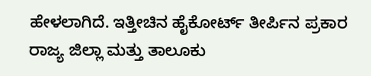ಹೇಳಲಾಗಿದೆ. ಇತ್ತೀಚಿನ ಹೈಕೋರ್ಟ್ ತೀರ್ಪಿನ ಪ್ರಕಾರ ರಾಜ್ಯ ಜಿಲ್ಲಾ ಮತ್ತು ತಾಲೂಕು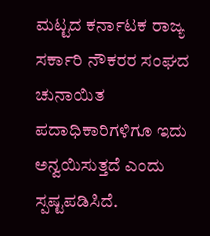ಮಟ್ಟದ ಕರ್ನಾಟಕ ರಾಜ್ಯ ಸರ್ಕಾರಿ ನೌಕರರ ಸಂಘದ ಚುನಾಯಿತ ಪದಾಧಿಕಾರಿಗಳಿಗೂ ಇದು ಅನ್ವಯಿಸುತ್ತದೆ ಎಂದು ಸ್ಪಷ್ಟಪಡಿಸಿದೆ.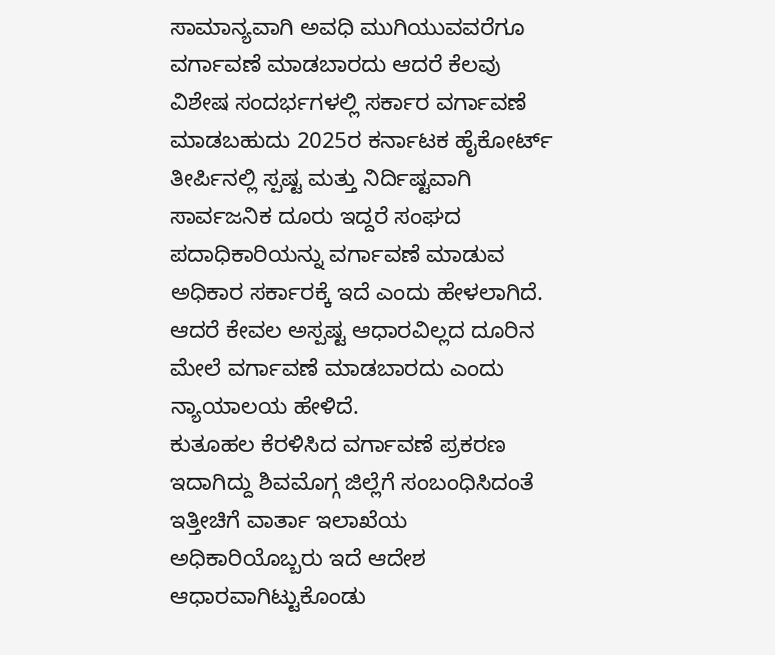ಸಾಮಾನ್ಯವಾಗಿ ಅವಧಿ ಮುಗಿಯುವವರೆಗೂ ವರ್ಗಾವಣೆ ಮಾಡಬಾರದು ಆದರೆ ಕೆಲವು ವಿಶೇಷ ಸಂದರ್ಭಗಳಲ್ಲಿ ಸರ್ಕಾರ ವರ್ಗಾವಣೆ ಮಾಡಬಹುದು 2025ರ ಕರ್ನಾಟಕ ಹೈಕೋರ್ಟ್ ತೀರ್ಪಿನಲ್ಲಿ ಸ್ಪಷ್ಟ ಮತ್ತು ನಿರ್ದಿಷ್ಟವಾಗಿ ಸಾರ್ವಜನಿಕ ದೂರು ಇದ್ದರೆ ಸಂಘದ ಪದಾಧಿಕಾರಿಯನ್ನು ವರ್ಗಾವಣೆ ಮಾಡುವ ಅಧಿಕಾರ ಸರ್ಕಾರಕ್ಕೆ ಇದೆ ಎಂದು ಹೇಳಲಾಗಿದೆ.
ಆದರೆ ಕೇವಲ ಅಸ್ಪಷ್ಟ ಆಧಾರವಿಲ್ಲದ ದೂರಿನ ಮೇಲೆ ವರ್ಗಾವಣೆ ಮಾಡಬಾರದು ಎಂದು ನ್ಯಾಯಾಲಯ ಹೇಳಿದೆ.
ಕುತೂಹಲ ಕೆರಳಿಸಿದ ವರ್ಗಾವಣೆ ಪ್ರಕರಣ ಇದಾಗಿದ್ದು ಶಿವಮೊಗ್ಗ ಜಿಲ್ಲೆಗೆ ಸಂಬಂಧಿಸಿದಂತೆ ಇತ್ತೀಚಿಗೆ ವಾರ್ತಾ ಇಲಾಖೆಯ ಅಧಿಕಾರಿಯೊಬ್ಬರು ಇದೆ ಆದೇಶ ಆಧಾರವಾಗಿಟ್ಟುಕೊಂಡು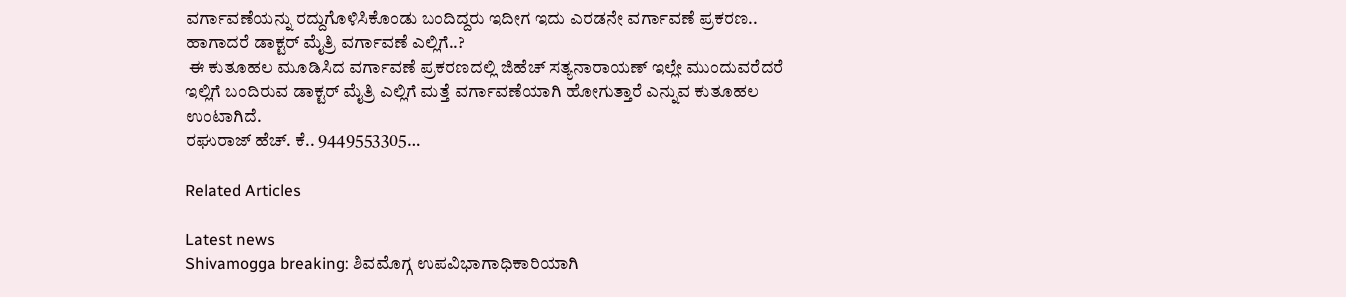ವರ್ಗಾವಣೆಯನ್ನು ರದ್ದುಗೊಳಿಸಿಕೊಂಡು ಬಂದಿದ್ದರು ಇದೀಗ ಇದು ಎರಡನೇ ವರ್ಗಾವಣೆ ಪ್ರಕರಣ..
ಹಾಗಾದರೆ ಡಾಕ್ಟರ್ ಮೈತ್ರಿ ವರ್ಗಾವಣೆ ಎಲ್ಲಿಗೆ..?
 ಈ ಕುತೂಹಲ ಮೂಡಿಸಿದ ವರ್ಗಾವಣೆ ಪ್ರಕರಣದಲ್ಲಿ ಜಿಹೆಚ್ ಸತ್ಯನಾರಾಯಣ್ ಇಲ್ಲೇ ಮುಂದುವರೆದರೆ ಇಲ್ಲಿಗೆ ಬಂದಿರುವ ಡಾಕ್ಟರ್ ಮೈತ್ರಿ ಎಲ್ಲಿಗೆ ಮತ್ತೆ ವರ್ಗಾವಣೆಯಾಗಿ ಹೋಗುತ್ತಾರೆ ಎನ್ನುವ ಕುತೂಹಲ ಉಂಟಾಗಿದೆ.
ರಘುರಾಜ್ ಹೆಚ್. ಕೆ.. 9449553305…

Related Articles

Latest news
Shivamogga breaking: ಶಿವಮೊಗ್ಗ ಉಪವಿಭಾಗಾಧಿಕಾರಿಯಾಗಿ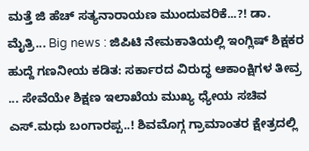ಮತ್ತೆ ಜಿ ಹೆಚ್ ಸತ್ಯನಾರಾಯಣ ಮುಂದುವರಿಕೆ...?! ಡಾ. ಮೈತ್ರಿ... Big news : ಜಿಪಿಟಿ ನೇಮಕಾತಿಯಲ್ಲಿ ಇಂಗ್ಲಿಷ್ ಶಿಕ್ಷಕರ ಹುದ್ದೆ ಗಣನೀಯ ಕಡಿತ: ಸರ್ಕಾರದ ವಿರುದ್ಧ ಆಕಾಂಕ್ಷಿಗಳ ತೀವ್ರ ... ಸೇವೆಯೇ ಶಿಕ್ಷಣ ಇಲಾಖೆಯ ಮುಖ್ಯ ಧ್ಯೇಯ ಸಚಿವ ಎಸ್.ಮಧು ಬಂಗಾರಪ್ಪ..! ಶಿವಮೊಗ್ಗ ಗ್ರಾಮಾಂತರ ಕ್ಷೇತ್ರದಲ್ಲಿ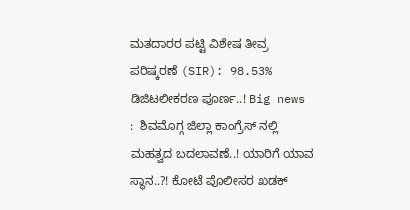ಮತದಾರರ ಪಟ್ಟಿ ವಿಶೇಷ ತೀವ್ರ ಪರಿಷ್ಕರಣೆ (SIR): 98.53% ಡಿಜಿಟಲೀಕರಣ ಪೂರ್ಣ..! Big news :  ಶಿವಮೊಗ್ಗ ಜಿಲ್ಲಾ ಕಾಂಗ್ರೆಸ್ ನಲ್ಲಿ  ಮಹತ್ವದ ಬದಲಾವಣೆ..! ಯಾರಿಗೆ ಯಾವ ಸ್ಥಾನ..?! ಕೋಟೆ ಪೊಲೀಸರ ಖಡಕ್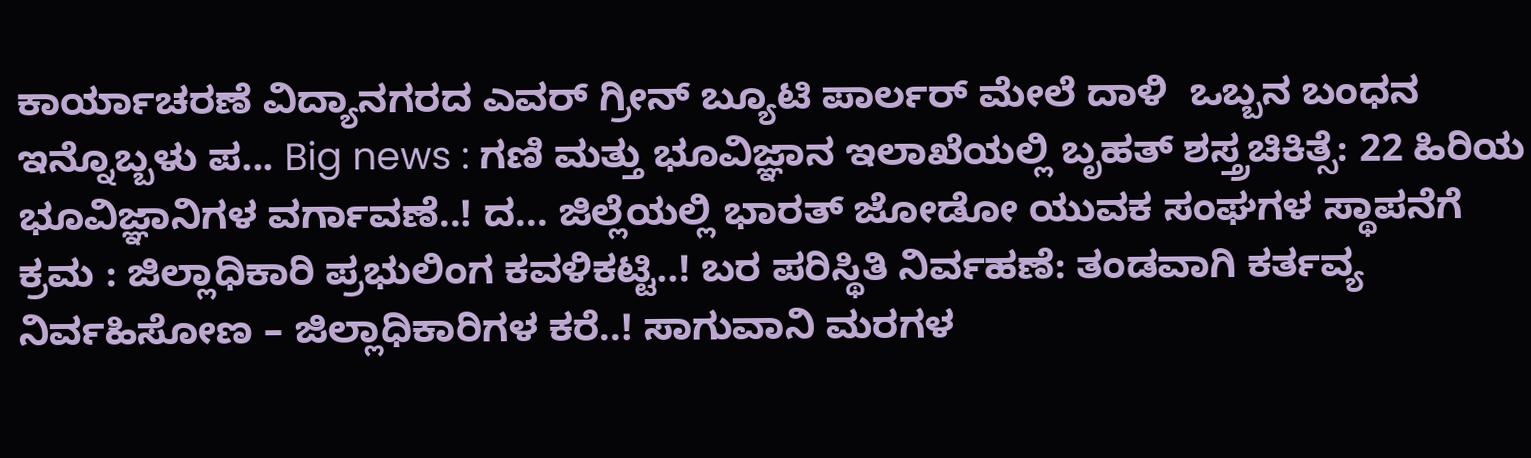ಕಾರ್ಯಾಚರಣೆ ವಿದ್ಯಾನಗರದ ಎವರ್ ಗ್ರೀನ್ ಬ್ಯೂಟಿ ಪಾರ್ಲರ್ ಮೇಲೆ ದಾಳಿ  ಒಬ್ಬನ ಬಂಧನ ಇನ್ನೊಬ್ಬಳು ಪ... Big news : ಗಣಿ ಮತ್ತು ಭೂವಿಜ್ಞಾನ ಇಲಾಖೆಯಲ್ಲಿ ಬೃಹತ್ ಶಸ್ತ್ರಚಿಕಿತ್ಸೆ: 22 ಹಿರಿಯ ಭೂವಿಜ್ಞಾನಿಗಳ ವರ್ಗಾವಣೆ..! ದ... ಜಿಲ್ಲೆಯಲ್ಲಿ ಭಾರತ್ ಜೋಡೋ ಯುವಕ ಸಂಘಗಳ ಸ್ಥಾಪನೆಗೆ ಕ್ರಮ : ಜಿಲ್ಲಾಧಿಕಾರಿ ಪ್ರಭುಲಿಂಗ ಕವಳಿಕಟ್ಟಿ..! ಬರ ಪರಿಸ್ಥಿತಿ ನಿರ್ವಹಣೆ: ತಂಡವಾಗಿ ಕರ್ತವ್ಯ ನಿರ್ವಹಿಸೋಣ – ಜಿಲ್ಲಾಧಿಕಾರಿಗಳ ಕರೆ..! ಸಾಗುವಾನಿ ಮರಗಳ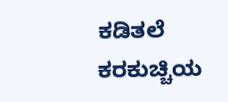ಕಡಿತಲೆ ಕರಕುಚ್ಚಿಯ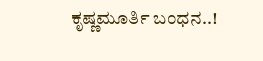ಕೃಷ್ಣಮೂರ್ತಿ ಬಂಧನ..!